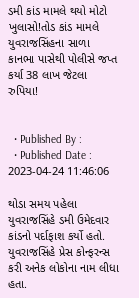ડમી કાંડ મામલે થયો મોટો ખુલાસો!તોડ કાંડ મામલે યુવરાજસિંહના સાળા કાનભા પાસેથી પોલીસે જપ્ત કર્યા 38 લાખ જેટલા રુપિયા!


  • Published By :
  • Published Date : 2023-04-24 11:46:06

થોડા સમય પહેલા યુવરાજસિંહે ડમી ઉમેદવાર કાંડનો પર્દાફાશ કર્યો હતો. યુવરાજસિંહે પ્રેસ કોન્ફરન્સ કરી અનેક લોકોના નામ લીધા હતા.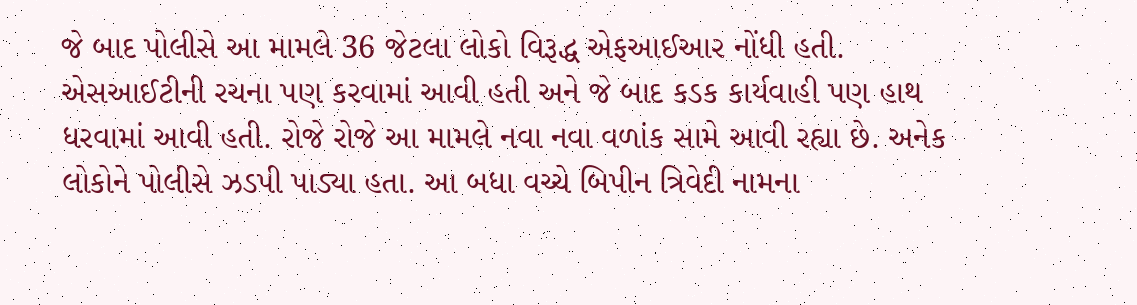જે બાદ પોલીસે આ મામલે 36 જેટલા લોકો વિરૂદ્ધ એફઆઈઆર નોંધી હતી. એસઆઈટીની રચના પણ કરવામાં આવી હતી અને જે બાદ કડક કાર્યવાહી પણ હાથ ધરવામાં આવી હતી. રોજે રોજે આ મામલે નવા નવા વળાંક સામે આવી રહ્યા છે. અનેક લોકોને પોલીસે ઝડપી પાડ્યા હતા. આ બધા વચ્ચે બિપીન ત્રિવેદી નામના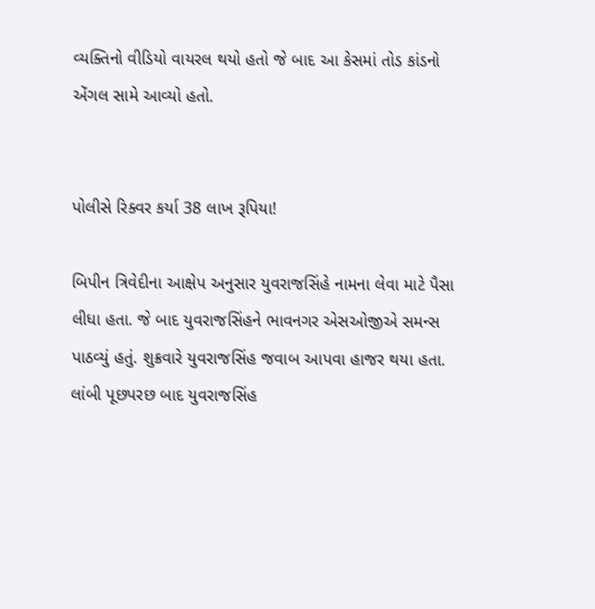વ્યક્તિનો વીડિયો વાયરલ થયો હતો જે બાદ આ કેસમાં તોડ કાંડનો એંગલ સામે આવ્યો હતો.


પોલીસે રિક્વર કર્યા 38 લાખ રૂપિયા!

બિપીન ત્રિવેદીના આક્ષેપ અનુસાર યુવરાજસિંહે નામના લેવા માટે પૈસા લીધા હતા. જે બાદ યુવરાજસિંહને ભાવનગર એસઓજીએ સમન્સ પાઠવ્યું હતું. શુક્રવારે યુવરાજસિંહ જવાબ આપવા હાજર થયા હતા. લાંબી પૂછપરછ બાદ યુવરાજસિંહ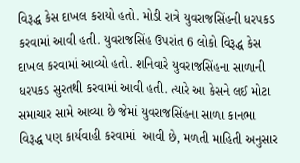વિરૂદ્ધ કેસ દાખલ કરાયો હતો. મોડી રાત્રે યુવરાજસિંહની ધરપકડ કરવામાં આવી હતી. યુવરાજસિંહ ઉપરાંત 6 લોકો વિરૂદ્ધ કેસ દાખલ કરવામાં આવ્યો હતો. શનિવારે યુવરાજસિંહના સાળાની ધરપકડ સુરતથી કરવામાં આવી હતી. ત્યારે આ કેસને લઈ મોટા સમાચાર સામે આવ્યા છે જેમાં યુવરાજસિંહના સાળા કાનભા વિરૂદ્ધ પણ કાર્યવાહી કરવામાં  આવી છે, મળતી માહિતી અનુસાર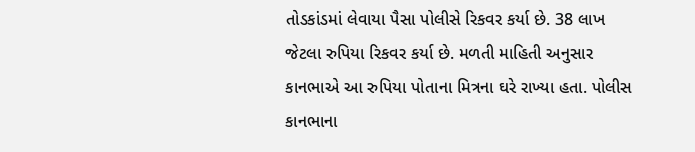તોડકાંડમાં લેવાયા પૈસા પોલીસે રિકવર કર્યા છે. 38 લાખ જેટલા રુપિયા રિકવર કર્યા છે. મળતી માહિતી અનુસાર કાનભાએ આ રુપિયા પોતાના મિત્રના ઘરે રાખ્યા હતા. પોલીસ કાનભાના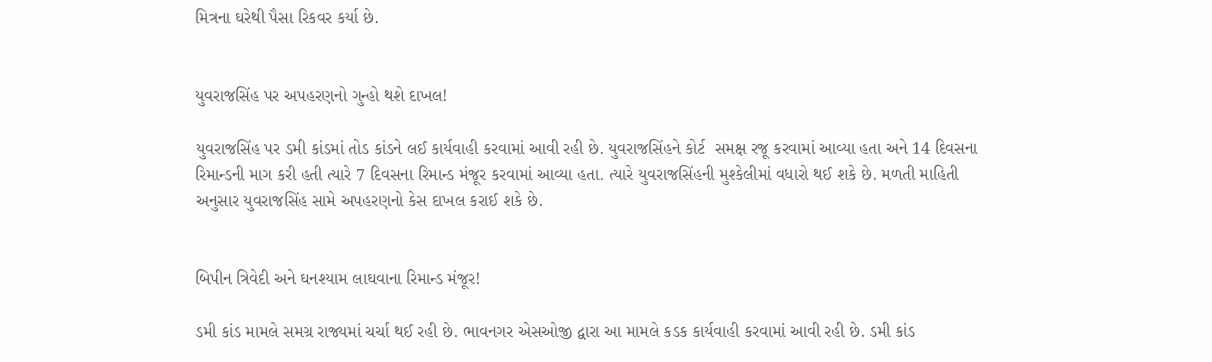મિત્રના ઘરેથી પૈસા રિકવર કર્યા છે.


યુવરાજસિંહ પર અપહરણનો ગુન્હો થશે દાખલ!

યુવરાજસિંહ પર ડમી કાંડમાં તોડ કાંડને લઈ કાર્યવાહી કરવામાં આવી રહી છે. યુવરાજસિંહને કોર્ટ  સમક્ષ રજૂ કરવામાં આવ્યા હતા અને 14 દિવસના રિમાન્ડની માગ કરી હતી ત્યારે 7 દિવસના રિમાન્ડ મંજૂર કરવામાં આવ્યા હતા. ત્યારે યુવરાજસિંહની મુશ્કેલીમાં વધારો થઈ શકે છે. મળતી માહિતી અનુસાર યુવરાજસિંહ સામે અપહરણનો કેસ દાખલ કરાઈ શકે છે.


બિપીન ત્રિવેદી અને ઘનશ્યામ લાઘવાના રિમાન્ડ મંજૂર!

ડમી કાંડ મામલે સમગ્ર રાજ્યમાં ચર્ચા થઈ રહી છે. ભાવનગર એસઓજી દ્વારા આ મામલે કડક કાર્યવાહી કરવામાં આવી રહી છે. ડમી કાંડ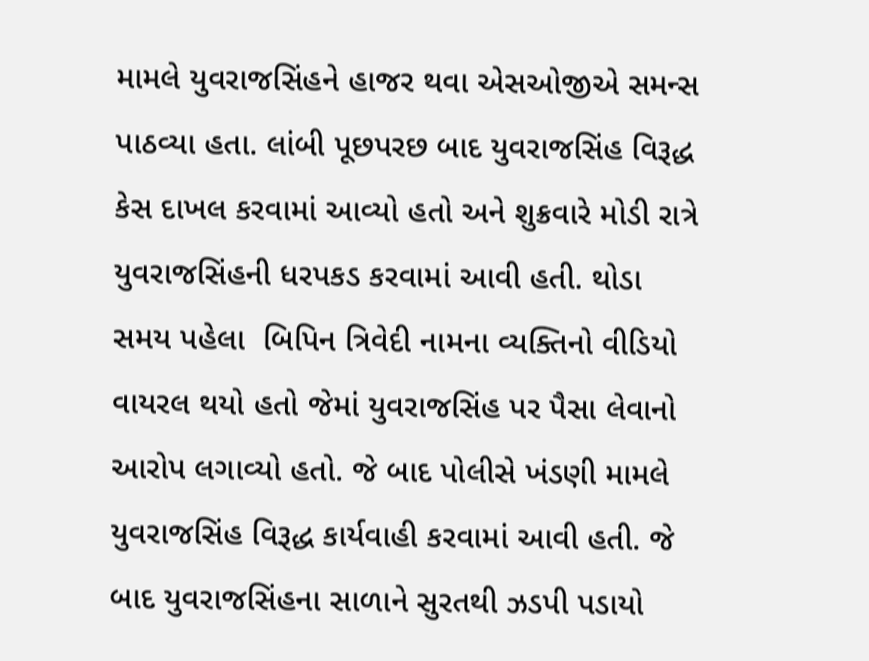મામલે યુવરાજસિંહને હાજર થવા એસઓજીએ સમન્સ પાઠવ્યા હતા. લાંબી પૂછપરછ બાદ યુવરાજસિંહ વિરૂદ્ધ કેસ દાખલ કરવામાં આવ્યો હતો અને શુક્રવારે મોડી રાત્રે યુવરાજસિંહની ધરપકડ કરવામાં આવી હતી. થોડા સમય પહેલા  બિપિન ત્રિવેદી નામના વ્યક્તિનો વીડિયો વાયરલ થયો હતો જેમાં યુવરાજસિંહ પર પૈસા લેવાનો આરોપ લગાવ્યો હતો. જે બાદ પોલીસે ખંડણી મામલે યુવરાજસિંહ વિરૂદ્ધ કાર્યવાહી કરવામાં આવી હતી. જે બાદ યુવરાજસિંહના સાળાને સુરતથી ઝડપી પડાયો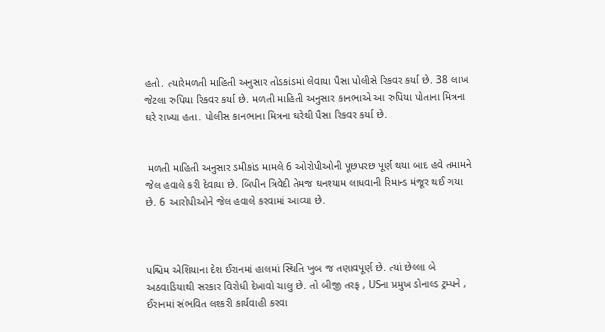હતો. ત્યારેમળતી માહિતી અનુસાર તોડકાંડમાં લેવાયા પૈસા પોલીસે રિકવર કર્યા છે. 38 લાખ જેટલા રુપિયા રિકવર કર્યા છે. મળતી માહિતી અનુસાર કાનભાએ આ રુપિયા પોતાના મિત્રના ઘરે રાખ્યા હતા. પોલીસ કાનભાના મિત્રના ઘરેથી પૈસા રિકવર કર્યા છે.


 મળતી માહિતી અનુસાર ડમીકાંડ મામલે 6 ઓરોપીઓની પૂછપરછ પૂર્ણ થયા બાદ હવે તમામને જેલ હવાલે કરી દેવાયા છે. બિપીન ત્રિવેદી તેમજ ઘનશ્યામ લાધવાની રિમાન્ડ મંજૂર થઈ ગયા છે. 6 આરોપીઓને જેલ હવાલે કરવામાં આવ્યા છે.



પશ્ચિમ એશિયાના દેશ ઈરાનમાં હાલમાં સ્થિતિ ખુબ જ તણાવપૂર્ણ છે. ત્યાં છેલ્લા બે અઠવાડિયાથી સરકાર વિરોધી દેખાવો ચાલુ છે. તો બીજી તરફ , USના પ્રમુખ ડોનાલ્ડ ટ્રમ્પને , ઈરાનમાં સંભવિત લશ્કરી કાર્યવાહી કરવા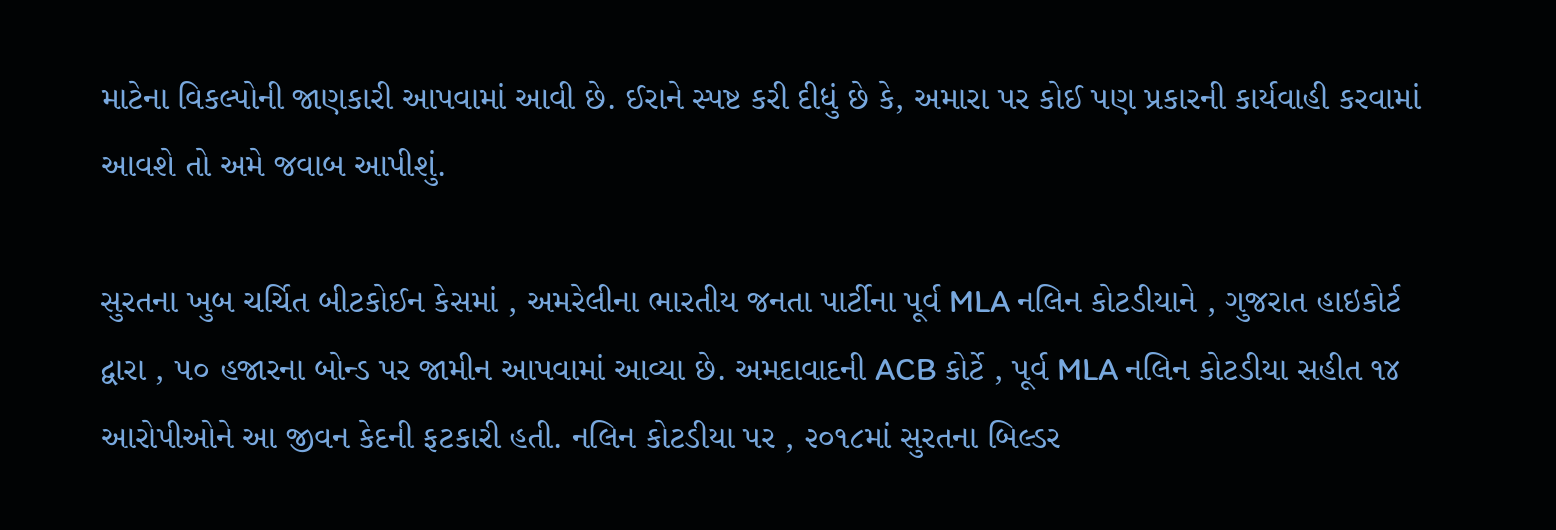માટેના વિકલ્પોની જાણકારી આપવામાં આવી છે. ઈરાને સ્પષ્ટ કરી દીધું છે કે, અમારા પર કોઈ પણ પ્રકારની કાર્યવાહી કરવામાં આવશે તો અમે જવાબ આપીશું.

સુરતના ખુબ ચર્ચિત બીટકોઈન કેસમાં , અમરેલીના ભારતીય જનતા પાર્ટીના પૂર્વ MLA નલિન કોટડીયાને , ગુજરાત હાઇકોર્ટ દ્વારા , ૫૦ હજારના બોન્ડ પર જામીન આપવામાં આવ્યા છે. અમદાવાદની ACB કોર્ટે , પૂર્વ MLA નલિન કોટડીયા સહીત ૧૪ આરોપીઓને આ જીવન કેદની ફટકારી હતી. નલિન કોટડીયા પર , ૨૦૧૮માં સુરતના બિલ્ડર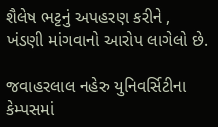શૈલેષ ભટ્ટનું અપહરણ કરીને , ખંડણી માંગવાનો આરોપ લાગેલો છે.

જવાહરલાલ નહેરુ યુનિવર્સિટીના કેમ્પસમાં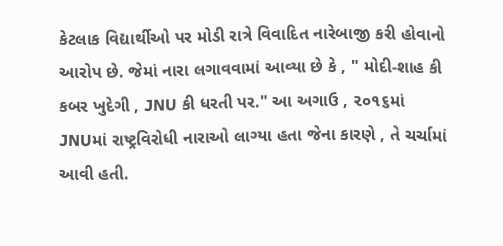કેટલાક વિદ્યાર્થીઓ પર મોડી રાત્રે વિવાદિત નારેબાજી કરી હોવાનો આરોપ છે. જેમાં નારા લગાવવામાં આવ્યા છે કે , " મોદી-શાહ કી કબર ખુદેગી , JNU કી ધરતી પર." આ અગાઉ , ૨૦૧૬માં JNUમાં રાષ્ટ્રવિરોધી નારાઓ લાગ્યા હતા જેના કારણે , તે ચર્ચામાં આવી હતી.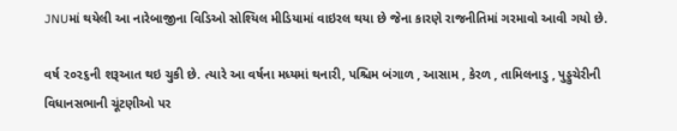JNUમાં થયેલી આ નારેબાજીના વિડિઓ સોશ્યિલ મીડિયામાં વાઇરલ થયા છે જેના કારણે રાજનીતિમાં ગરમાવો આવી ગયો છે.

વર્ષ ૨૦૨૬ની શરૂઆત થઇ ચુકી છે. ત્યારે આ વર્ષના મધ્યમાં થનારી, પશ્ચિમ બંગાળ , આસામ , કેરળ , તામિલનાડુ , પુડ્ડુચેરીની વિધાનસભાની ચૂંટણીઓ પર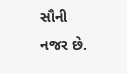સૌની નજર છે.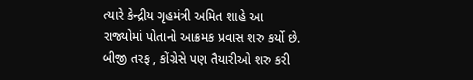ત્યારે કેન્દ્રીય ગૃહમંત્રી અમિત શાહે આ રાજ્યોમાં પોતાનો આક્રમક પ્રવાસ શરુ કર્યો છે. બીજી તરફ , કોંગ્રેસે પણ તૈયારીઓ શરુ કરી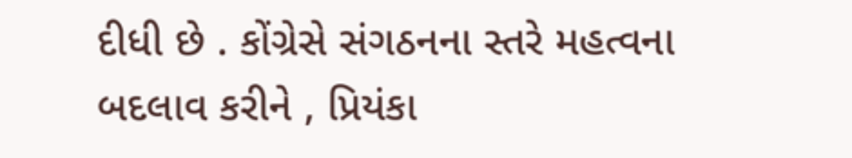દીધી છે . કોંગ્રેસે સંગઠનના સ્તરે મહત્વના બદલાવ કરીને , પ્રિયંકા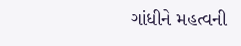ગાંધીને મહત્વની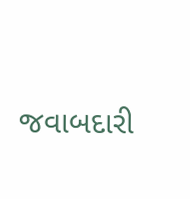જવાબદારી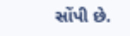સોંપી છે.